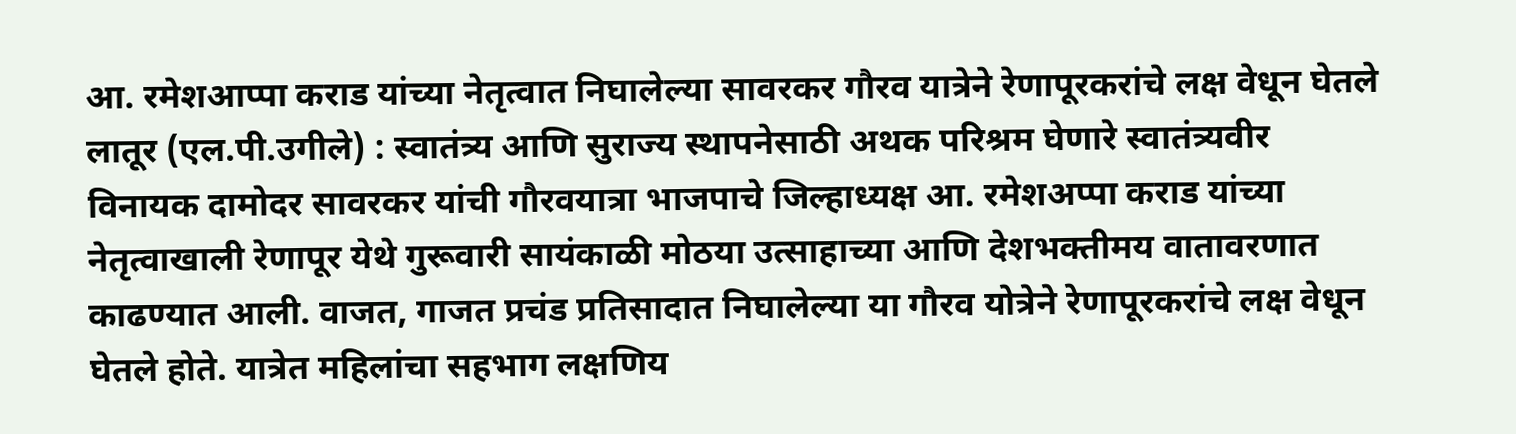आ. रमेशआप्पा कराड यांच्या नेतृत्वात निघालेल्या सावरकर गौरव यात्रेने रेणापूरकरांचे लक्ष वेधून घेतले
लातूर (एल.पी.उगीले) : स्वातंत्र्य आणि सुराज्य स्थापनेसाठी अथक परिश्रम घेणारे स्वातंत्र्यवीर विनायक दामोदर सावरकर यांची गौरवयात्रा भाजपाचे जिल्हाध्यक्ष आ. रमेशअप्पा कराड यांच्या नेतृत्वाखाली रेणापूर येथे गुरूवारी सायंकाळी मोठया उत्साहाच्या आणि देशभक्तीमय वातावरणात काढण्यात आली. वाजत, गाजत प्रचंड प्रतिसादात निघालेल्या या गौरव योत्रेने रेणापूरकरांचे लक्ष वेधून घेतले होते. यात्रेत महिलांचा सहभाग लक्षणिय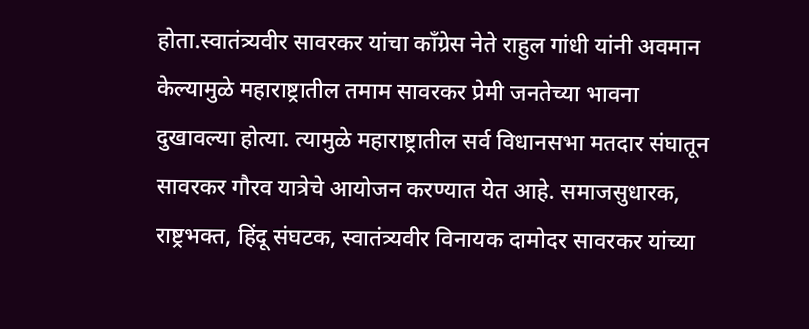होता.स्वातंत्र्यवीर सावरकर यांचा काँग्रेस नेते राहुल गांधी यांनी अवमान केल्यामुळे महाराष्ट्रातील तमाम सावरकर प्रेमी जनतेच्या भावना दुखावल्या होत्या. त्यामुळे महाराष्ट्रातील सर्व विधानसभा मतदार संघातून सावरकर गौरव यात्रेचे आयोजन करण्यात येत आहे. समाजसुधारक, राष्ट्रभक्त, हिंदू संघटक, स्वातंत्र्यवीर विनायक दामोदर सावरकर यांच्या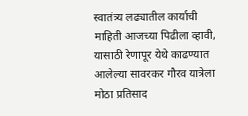स्वातंत्र्य लढ्यातील कार्याची माहिती आजच्या पिढीला व्हावी, यासाठी रेणापूर येथे काढण्यात आलेल्या सावरकर गौरव यात्रेला मोठा प्रतिसाद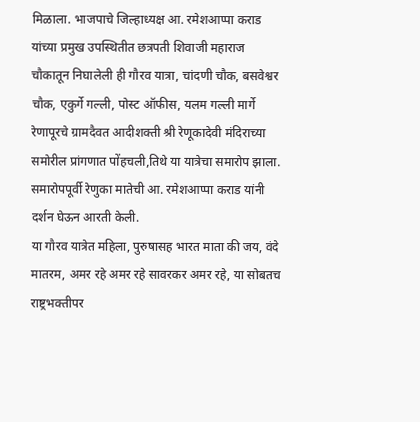मिळाला. भाजपाचे जिल्हाध्यक्ष आ. रमेशआप्पा कराड यांच्या प्रमुख उपस्थितीत छत्रपती शिवाजी महाराज चौकातून निघालेली ही गौरव यात्रा, चांदणी चौक, बसवेश्वर चौक, एकुर्गे गल्ली, पोस्ट ऑफीस, यलम गल्ली मार्गे रेणापूरचे ग्रामदैवत आदीशक्ती श्री रेणूकादेवी मंदिराच्या समोरील प्रांगणात पोंहचली,तिथे या यात्रेचा समारोप झाला. समारोपपूर्वी रेणुका मातेची आ. रमेशआप्पा कराड यांनी दर्शन घेऊन आरती केली.
या गौरव यात्रेत महिला, पुरुषासह भारत माता की जय, वंदे मातरम, अमर रहे अमर रहे सावरकर अमर रहे, या सोबतच राष्ट्रभक्तीपर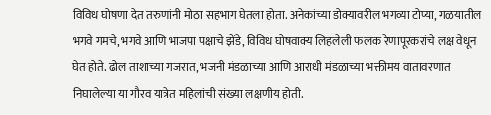विविध घोषणा देत तरुणांनी मोठा सहभाग घेतला होता. अनेकांच्या डोक्यावरील भगव्या टोप्या, गळयातील भगवे गमचे, भगवे आणि भाजपा पक्षाचे झेंडे, विविध घोषवाक्य लिहलेली फलक रेणापूरकरांचे लक्ष वेधून घेत होते. ढोल ताशाच्या गजरात, भजनी मंडळाच्या आणि आराधी मंडळाच्या भक्तीमय वातावरणात निघालेल्या या गौरव यात्रेत महिलांची संख्या लक्षणीय होती.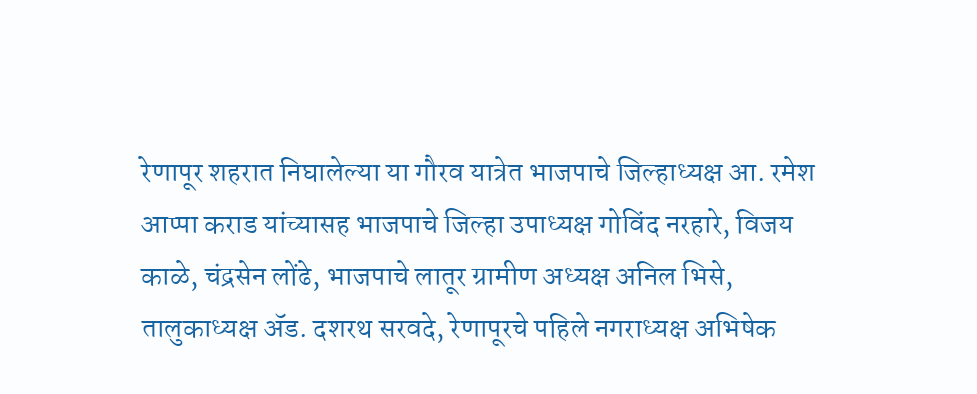रेणापूर शहरात निघालेल्या या गौरव यात्रेत भाजपाचे जिल्हाध्यक्ष आ. रमेश आप्पा कराड यांच्यासह भाजपाचे जिल्हा उपाध्यक्ष गोविंद नरहारे, विजय काळे, चंद्रसेन लोंढे, भाजपाचे लातूर ग्रामीण अध्यक्ष अनिल भिसे, तालुकाध्यक्ष ॲड. दशरथ सरवदे, रेणापूरचे पहिले नगराध्यक्ष अभिषेक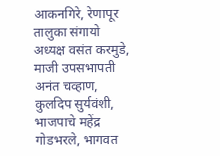आकनगिरे, रेणापूर तालुका संगायो अध्यक्ष वसंत करमुडे, माजी उपसभापती अनंत चव्हाण, कुलदिप सुर्यवंशी, भाजपाचे महेंद्र गोडभरले, भागवत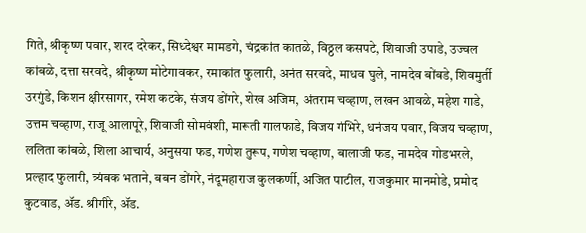गिते, श्रीकृष्ण पवार, शरद दरेकर, सिध्देश्वर मामडगे, चंद्रकांत कातळे, विठ्ठल कसपटे, शिवाजी उपाडे, उज्वल कांबळे, दत्ता सरवदे, श्रीकृष्ण मोटेगावकर, रमाकांत फुलारी, अनंत सरवदे, माधव घुले, नामदेव बोंबडे, शिवमुर्ती उरगुंडे, किशन क्षीरसागर, रमेश कटके, संजय डोंगरे, शेख अजिम, अंतराम चव्हाण, लखन आवळे, महेश गाडे, उत्तम चव्हाण, राजू आलापूरे, शिवाजी सोमवंशी, मारूती गालफाडे, विजय गंभिरे, धनंजय पवार, विजय चव्हाण, ललिता कांबळे, शिला आचार्य, अनुसया फड, गणेश तुरूप, गणेश चव्हाण, बालाजी फड, नामदेव गोडभरले, प्रल्हाद फुलारी, त्र्यंबक भताने, बबन डोंगरे, नंदूमहाराज कुलकर्णी, अजित पाटील, राजकुमार मानमोडे, प्रमोद कुटवाड, ॲड. श्रीगीरे, ॲड.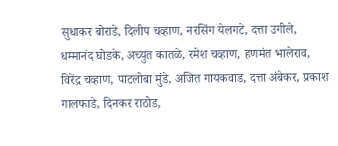सुधाकर बोराडे, दिलीप चव्हाण, नरसिंग येलगटे, दत्ता उगीले, धम्मानंद घोडके, अच्युत कातळे, रमेश चव्हाण, हणमंत भालेराव, विरेंद्र चव्हाण, पाटलोबा मुंडे, अजित गायकवाड, दत्ता अंबेकर, प्रकाश गालफाडे, दिनकर राठोड,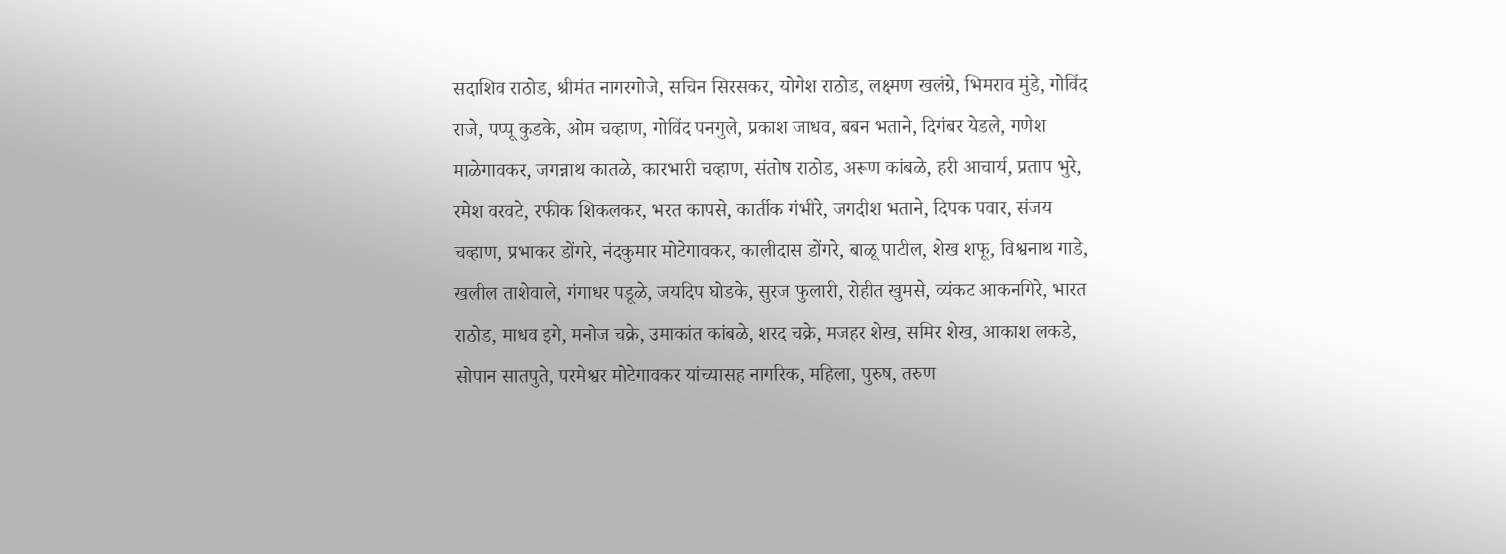सदाशिव राठोड, श्रीमंत नागरगोजे, सचिन सिरसकर, योगेश राठोड, लक्ष्मण खलंग्रे, भिमराव मुंडे, गोविंद राजे, पप्पू कुडके, ओम चव्हाण, गोविंद पनगुले, प्रकाश जाधव, बबन भताने, दिगंबर येडले, गणेश माळेगावकर, जगन्नाथ कातळे, कारभारी चव्हाण, संतोष राठोड, अरूण कांबळे, हरी आचार्य, प्रताप भुरे, रमेश वरवटे, रफीक शिकलकर, भरत कापसे, कार्तीक गंभीरे, जगदीश भताने, दिपक पवार, संजय चव्हाण, प्रभाकर डोंगरे, नंदकुमार मोटेगावकर, कालीदास डोंगरे, बाळू पाटील, शेख शफू, विश्वनाथ गाडे, खलील ताशेवाले, गंगाधर पडूळे, जयदिप घोडके, सुरज फुलारी, रोहीत खुमसे, व्यंकट आकनगिरे, भारत राठोड, माधव इगे, मनोज चक्रे, उमाकांत कांबळे, शरद चक्रे, मजहर शेख, समिर शेख, आकाश लकडे, सोपान सातपुते, परमेश्वर मोटेगावकर यांच्यासह नागरिक, महिला, पुरुष, तरुण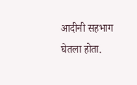आदीनी सहभाग घेतला होता.